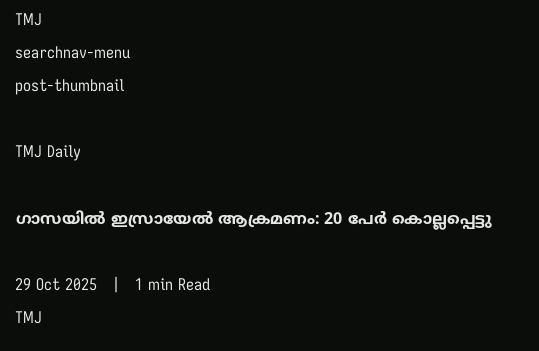TMJ
searchnav-menu
post-thumbnail

TMJ Daily

ഗാസയില്‍ ഇസ്രായേല്‍ ആക്രമണം: 20 പേര്‍ കൊല്ലപ്പെട്ടു

29 Oct 2025   |   1 min Read
TMJ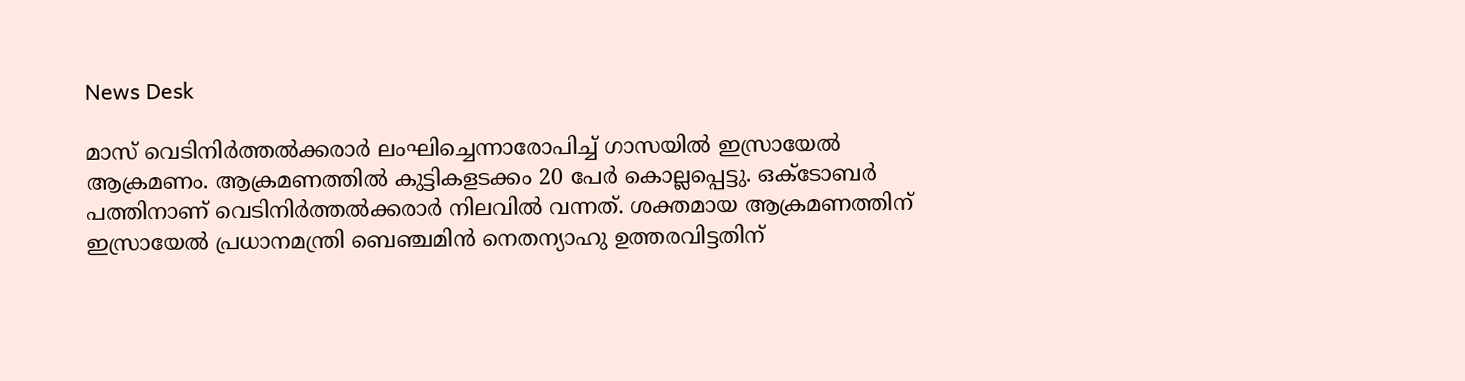News Desk

മാസ് വെടിനിര്‍ത്തല്‍ക്കരാര്‍ ലംഘിച്ചെന്നാരോപിച്ച് ഗാസയില്‍ ഇസ്രായേല്‍ ആക്രമണം. ആക്രമണത്തില്‍ കുട്ടികളടക്കം 20 പേര്‍ കൊല്ലപ്പെട്ടു. ഒക്ടോബര്‍ പത്തിനാണ് വെടിനിര്‍ത്തല്‍ക്കരാര്‍ നിലവില്‍ വന്നത്. ശക്തമായ ആക്രമണത്തിന് ഇസ്രായേല്‍ പ്രധാനമന്ത്രി ബെഞ്ചമിന്‍ നെതന്യാഹു ഉത്തരവിട്ടതിന്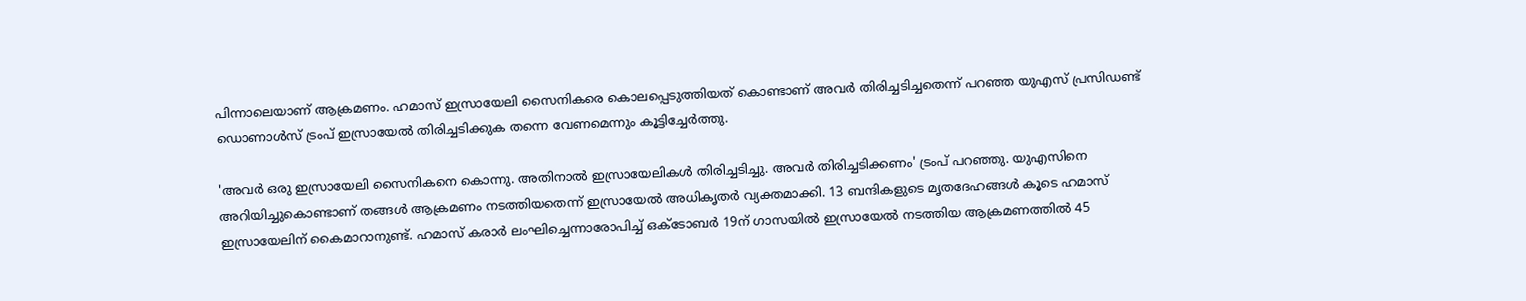പിന്നാലെയാണ് ആക്രമണം. ഹമാസ് ഇസ്രായേലി സൈനികരെ കൊലപ്പെടുത്തിയത് കൊണ്ടാണ് അവര്‍ തിരിച്ചടിച്ചതെന്ന് പറഞ്ഞ യുഎസ് പ്രസിഡണ്ട് ഡൊണാൾസ് ട്രംപ് ഇസ്രായേല്‍ തിരിച്ചടിക്കുക തന്നെ വേണമെന്നും കൂട്ടിച്ചേര്‍ത്തു.

'അവര്‍ ഒരു ഇസ്രായേലി സൈനികനെ കൊന്നു. അതിനാല്‍ ഇസ്രായേലികള്‍ തിരിച്ചടിച്ചു. അവര്‍ തിരിച്ചടിക്കണം' ട്രംപ് പറഞ്ഞു. യുഎസിനെ അറിയിച്ചുകൊണ്ടാണ് തങ്ങള്‍ ആക്രമണം നടത്തിയതെന്ന് ഇസ്രായേല്‍ അധികൃതര്‍ വ്യക്തമാക്കി. 13 ബന്ദികളുടെ മൃതദേഹങ്ങൾ കൂടെ ഹമാസ് ഇസ്രായേലിന് കൈമാറാനുണ്ട്. ഹമാസ് കരാർ ലംഘിച്ചെന്നാരോപിച്ച് ഒക്ടോബര്‍ 19ന് ഗാസയില്‍ ഇസ്രായേല്‍ നടത്തിയ ആക്രമണത്തില്‍ 45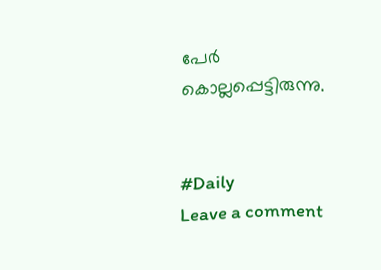പേര്‍ കൊല്ലപ്പെട്ടിരുന്നു.


#Daily
Leave a comment